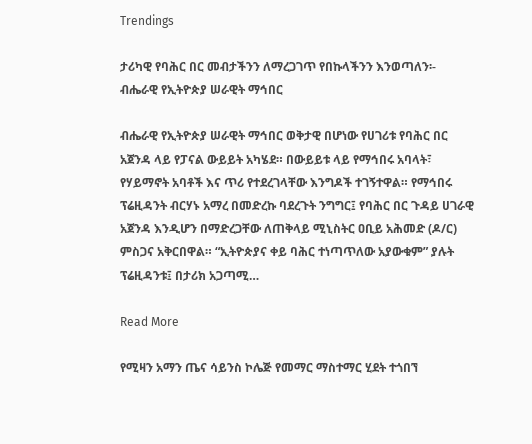Trendings

ታሪካዊ የባሕር በር መብታችንን ለማረጋገጥ የበኩላችንን እንወጣለን፡- ብሔራዊ የኢትዮጵያ ሠራዊት ማኅበር

ብሔራዊ የኢትዮጵያ ሠራዊት ማኅበር ወቅታዊ በሆነው የሀገሪቱ የባሕር በር አጀንዳ ላይ የፓናል ውይይት አካሄደ። በውይይቱ ላይ የማኅበሩ አባላት፣ የሃይማኖት አባቶች እና ጥሪ የተደረገላቸው እንግዶች ተገኝተዋል። የማኅበሩ ፕሬዚዳንት ብርሃኑ አማረ በመድረኩ ባደረጉት ንግግር፤ የባሕር በር ጉዳይ ሀገራዊ አጀንዳ እንዲሆን በማድረጋቸው ለጠቅላይ ሚኒስትር ዐቢይ አሕመድ (ዶ/ር) ምስጋና አቅርበዋል። “ኢትዮጵያና ቀይ ባሕር ተነጣጥለው አያውቁም” ያሉት ፕሬዚዳንቱ፤ በታሪክ አጋጣሚ…

Read More

የሚዛን አማን ጤና ሳይንስ ኮሌጅ የመማር ማስተማር ሂደት ተጎበኘ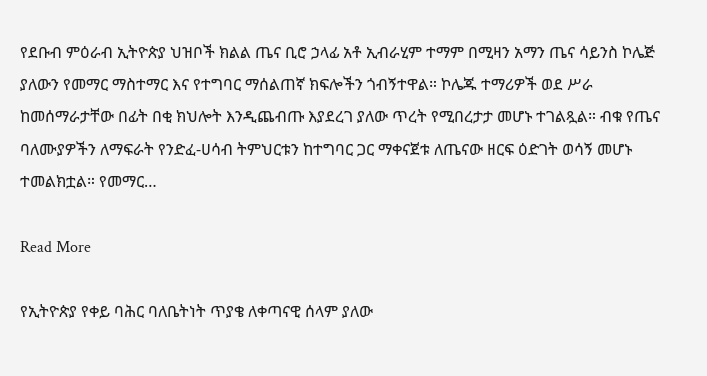የደቡብ ምዕራብ ኢትዮጵያ ህዝቦች ክልል ጤና ቢሮ ኃላፊ አቶ ኢብራሂም ተማም በሚዛን አማን ጤና ሳይንስ ኮሌጅ ያለውን የመማር ማስተማር እና የተግባር ማሰልጠኛ ክፍሎችን ጎብኝተዋል። ኮሌጁ ተማሪዎች ወደ ሥራ ከመሰማራታቸው በፊት በቂ ክህሎት እንዲጨብጡ እያደረገ ያለው ጥረት የሚበረታታ መሆኑ ተገልጿል። ብቁ የጤና ባለሙያዎችን ለማፍራት የንድፈ-ሀሳብ ትምህርቱን ከተግባር ጋር ማቀናጀቱ ለጤናው ዘርፍ ዕድገት ወሳኝ መሆኑ ተመልክቷል። የመማር…

Read More

የኢትዮጵያ የቀይ ባሕር ባለቤትነት ጥያቄ ለቀጣናዊ ሰላም ያለው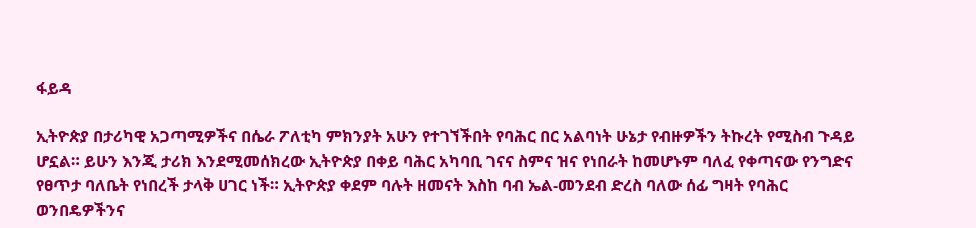ፋይዳ

ኢትዮጵያ በታሪካዊ አጋጣሚዎችና በሴራ ፖለቲካ ምክንያት አሁን የተገኘችበት የባሕር በር አልባነት ሁኔታ የብዙዎችን ትኩረት የሚስብ ጉዳይ ሆኗል። ይሁን እንጂ ታሪክ እንደሚመሰክረው ኢትዮጵያ በቀይ ባሕር አካባቢ ገናና ስምና ዝና የነበራት ከመሆኑም ባለፈ የቀጣናው የንግድና የፀጥታ ባለቤት የነበረች ታላቅ ሀገር ነች። ኢትዮጵያ ቀደም ባሉት ዘመናት እስከ ባብ ኤል-መንደብ ድረስ ባለው ሰፊ ግዛት የባሕር ወንበዴዎችንና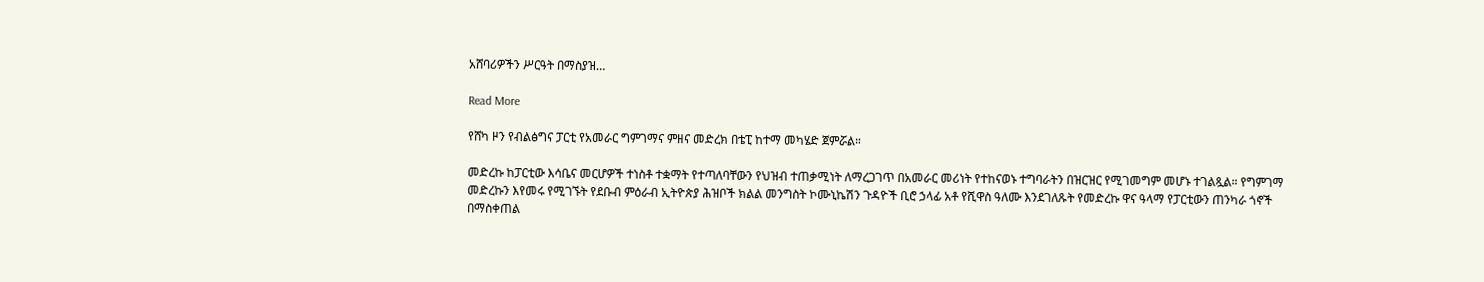አሸባሪዎችን ሥርዓት በማስያዝ…

Read More

የሸካ ዞን የብልፅግና ፓርቲ የአመራር ግምገማና ምዘና መድረክ በቴፒ ከተማ መካሄድ ጀምሯል።

መድረኩ ከፓርቲው እሳቤና መርሆዎች ተነስቶ ተቋማት የተጣለባቸውን የህዝብ ተጠቃሚነት ለማረጋገጥ በአመራር መሪነት የተከናወኑ ተግባራትን በዝርዝር የሚገመግም መሆኑ ተገልጿል። የግምገማ መድረኩን እየመሩ የሚገኙት የደቡብ ምዕራብ ኢትዮጵያ ሕዝቦች ክልል መንግስት ኮሙኒኬሽን ጉዳዮች ቢሮ ኃላፊ አቶ የሺዋስ ዓለሙ እንደገለጹት የመድረኩ ዋና ዓላማ የፓርቲውን ጠንካራ ጎኖች በማስቀጠል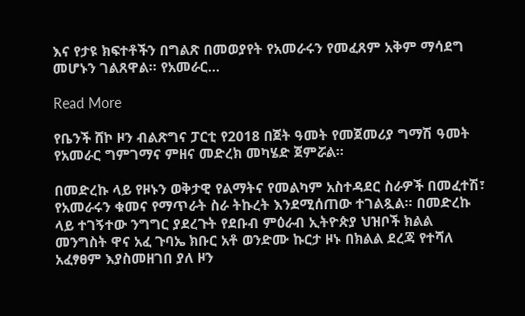እና የታዩ ክፍተቶችን በግልጽ በመወያየት የአመራሩን የመፈጸም አቅም ማሳደግ መሆኑን ገልጸዋል። የአመራር…

Read More

የቤንች ሸኮ ዞን ብልጽግና ፓርቲ የ2018 በጀት ዓመት የመጀመሪያ ግማሽ ዓመት የአመራር ግምገማና ምዘና መድረክ መካሄድ ጀምሯል።

በመድረኩ ላይ የዞኑን ወቅታዊ የልማትና የመልካም አስተዳደር ስራዎች በመፈተሽ፣ የአመራሩን ቁመና የማጥራት ስራ ትኩረት እንደሚሰጠው ተገልጿል። በመድረኩ ላይ ተገኝተው ንግግር ያደረጉት የደቡብ ምዕራብ ኢትዮጵያ ህዝቦች ክልል መንግስት ዋና አፈ ጉባኤ ክቡር አቶ ወንድሙ ኩርታ ዞኑ በክልል ደረጃ የተሻለ አፈፃፀም እያስመዘገበ ያለ ዞን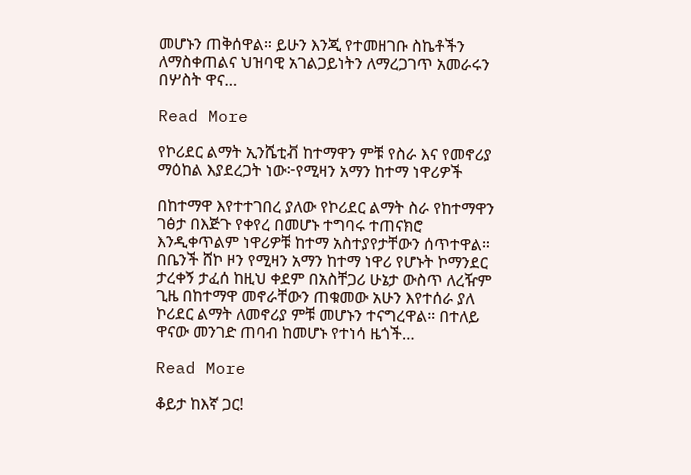መሆኑን ጠቅሰዋል። ይሁን እንጂ የተመዘገቡ ስኬቶችን ለማስቀጠልና ህዝባዊ አገልጋይነትን ለማረጋገጥ አመራሩን በሦስት ዋና…

Read More

የኮሪደር ልማት ኢንሼቲቭ ከተማዋን ምቹ የስራ እና የመኖሪያ ማዕከል እያደረጋት ነው፦የሚዛን አማን ከተማ ነዋሪዎች

በከተማዋ እየተተገበረ ያለው የኮሪደር ልማት ስራ የከተማዋን ገፅታ በእጅጉ የቀየረ በመሆኑ ተግባሩ ተጠናክሮ እንዲቀጥልም ነዋሪዎቹ ከተማ አስተያየታቸውን ሰጥተዋል። በቤንች ሸኮ ዞን የሚዛን አማን ከተማ ነዋሪ የሆኑት ኮማንደር ታረቀኝ ታፈሰ ከዚህ ቀደም በአስቸጋሪ ሁኔታ ውስጥ ለረዥም ጊዜ በከተማዋ መኖራቸውን ጠቁመው አሁን እየተሰራ ያለ ኮሪደር ልማት ለመኖሪያ ምቹ መሆኑን ተናግረዋል። በተለይ ዋናው መንገድ ጠባብ ከመሆኑ የተነሳ ዜጎች…

Read More

ቆይታ ከእኛ ጋር!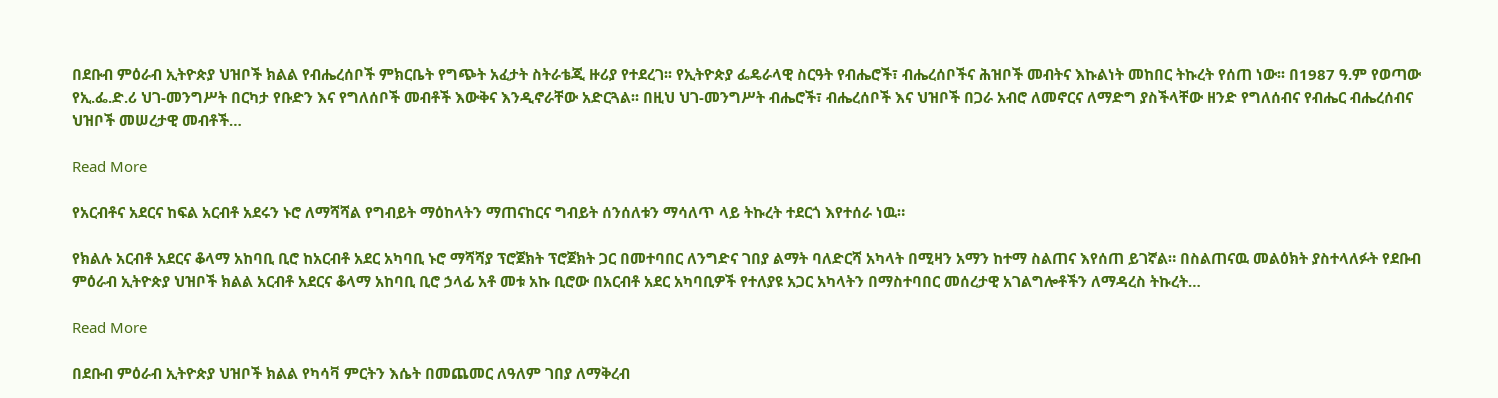በደቡብ ምዕራብ ኢትዮጵያ ህዝቦች ክልል የብሔረሰቦች ምክርቤት የግጭት አፈታት ስትራቴጂ ዙሪያ የተደረገ፡፡ የኢትዮጵያ ፌዴራላዊ ስርዓት የብሔሮች፣ ብሔረሰቦችና ሕዝቦች መብትና እኩልነት መከበር ትኩረት የሰጠ ነው፡፡ በ1987 ዓ.ም የወጣው የኢ.ፌ.ድ.ሪ ህገ-መንግሥት በርካታ የቡድን እና የግለሰቦች መብቶች እውቅና እንዲኖራቸው አድርጓል፡፡ በዚህ ህገ-መንግሥት ብሔሮች፣ ብሔረሰቦች እና ህዝቦች በጋራ አብሮ ለመኖርና ለማድግ ያስችላቸው ዘንድ የግለሰብና የብሔር ብሔረሰብና ህዝቦች መሠረታዊ መብቶች…

Read More

የአርብቶና አደርና ከፍል አርብቶ አደሩን ኑሮ ለማሻሻል የግብይት ማዕከላትን ማጠናከርና ግብይት ሰንሰለቱን ማሳለጥ ላይ ትኩረት ተደርጎ እየተሰራ ነዉ።

የክልሉ አርብቶ አደርና ቆላማ አከባቢ ቢሮ ከአርብቶ አደር አካባቢ ኑሮ ማሻሻያ ፕሮጀክት ፕሮጀክት ጋር በመተባበር ለንግድና ገበያ ልማት ባለድርሻ አካላት በሚዛን አማን ከተማ ስልጠና እየሰጠ ይገኛል። በስልጠናዉ መልዕክት ያስተላለፉት የደቡብ ምዕራብ ኢትዮጵያ ህዝቦች ክልል አርብቶ አደርና ቆላማ አከባቢ ቢሮ ኃላፊ አቶ መቱ አኩ ቢሮው በአርብቶ አደር አካባቢዎች የተለያዩ አጋር አካላትን በማስተባበር መሰረታዊ አገልግሎቶችን ለማዳረስ ትኩረት…

Read More

በደቡብ ምዕራብ ኢትዮጵያ ህዝቦች ክልል የካሳቫ ምርትን እሴት በመጨመር ለዓለም ገበያ ለማቅረብ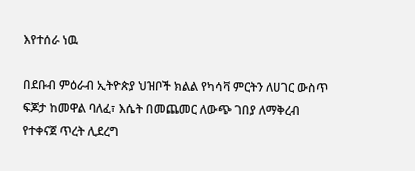እየተሰራ ነዉ

በደቡብ ምዕራብ ኢትዮጵያ ህዝቦች ክልል የካሳቫ ምርትን ለሀገር ውስጥ ፍጆታ ከመዋል ባለፈ፣ እሴት በመጨመር ለውጭ ገበያ ለማቅረብ የተቀናጀ ጥረት ሊደረግ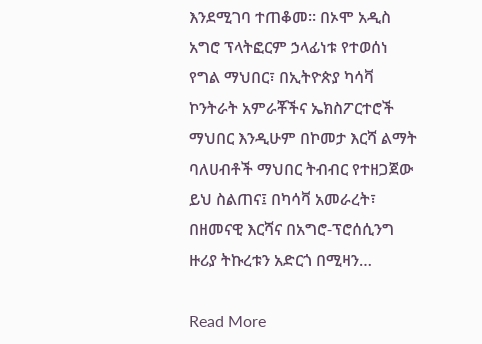እንደሚገባ ተጠቆመ። በኦሞ አዲስ አግሮ ፕላትፎርም ኃላፊነቱ የተወሰነ የግል ማህበር፣ በኢትዮጵያ ካሳቫ ኮንትራት አምራቾችና ኤክስፖርተሮች ማህበር እንዲሁም በኮመታ እርሻ ልማት ባለሀብቶች ማህበር ትብብር የተዘጋጀው ይህ ስልጠና፤ በካሳቫ አመራረት፣ በዘመናዊ እርሻና በአግሮ-ፕሮሰሲንግ ዙሪያ ትኩረቱን አድርጎ በሚዛን…

Read More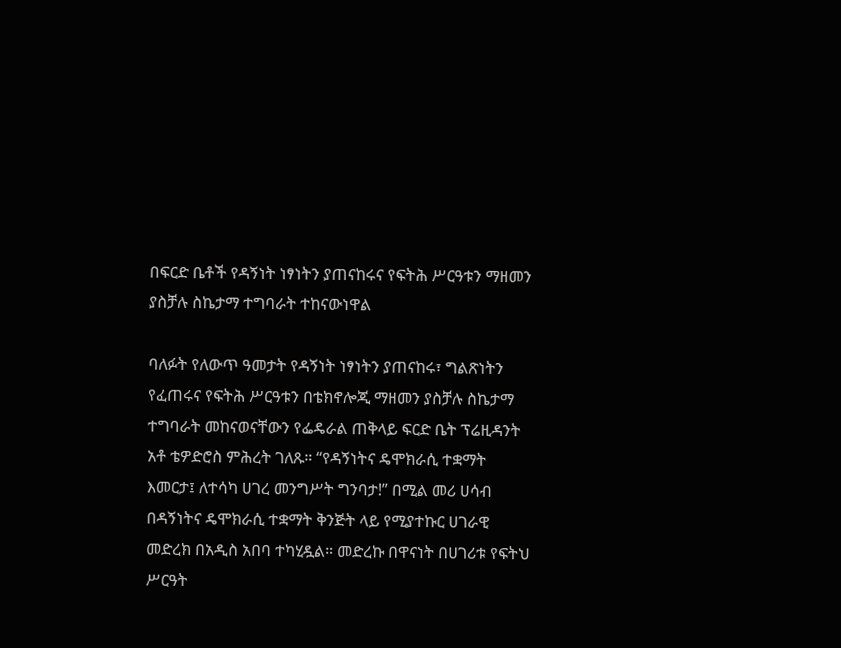በፍርድ ቤቶች የዳኝነት ነፃነትን ያጠናከሩና የፍትሕ ሥርዓቱን ማዘመን ያስቻሉ ስኬታማ ተግባራት ተከናውነዋል

ባለፉት የለውጥ ዓመታት የዳኝነት ነፃነትን ያጠናከሩ፣ ግልጽነትን የፈጠሩና የፍትሕ ሥርዓቱን በቴክኖሎጂ ማዘመን ያስቻሉ ስኬታማ ተግባራት መከናወናቸውን የፌዴራል ጠቅላይ ፍርድ ቤት ፕሬዚዳንት አቶ ቴዎድሮስ ምሕረት ገለጹ። “የዳኝነትና ዴሞክራሲ ተቋማት እመርታ፤ ለተሳካ ሀገረ መንግሥት ግንባታ!” በሚል መሪ ሀሳብ በዳኝነትና ዴሞክራሲ ተቋማት ቅንጅት ላይ የሚያተኩር ሀገራዊ መድረክ በአዲስ አበባ ተካሂዷል። መድረኩ በዋናነት በሀገሪቱ የፍትህ ሥርዓት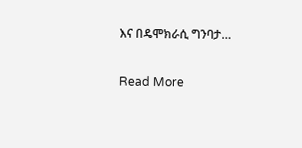እና በዴሞክራሲ ግንባታ…

Read More